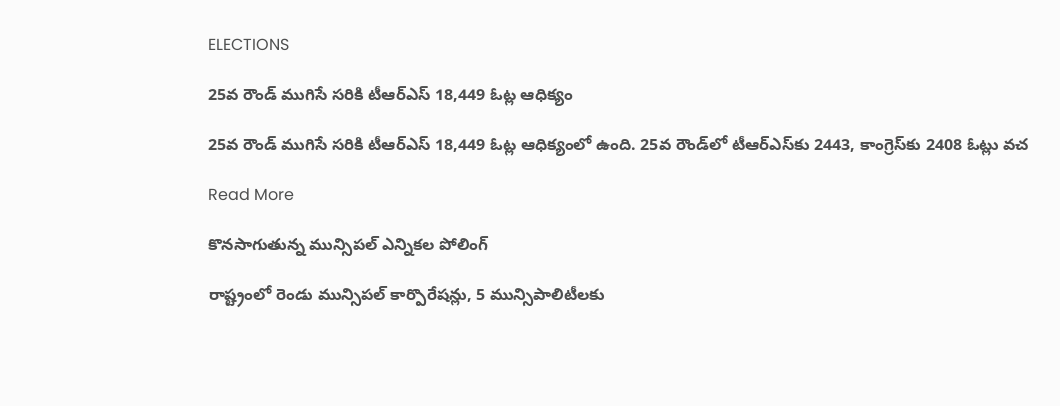ELECTIONS

25వ రౌండ్ ముగిసే సరికి టీఆర్‌ఎస్‌ 18,449 ఓట్ల ఆధిక్యం

25వ రౌండ్ ముగిసే సరికి టీఆర్‌ఎస్‌ 18,449 ఓట్ల ఆధిక్యంలో ఉంది. 25వ రౌండ్‌లో టీఆర్‌ఎస్‌కు 2443, కాంగ్రెస్‌కు 2408 ఓట్లు వచ

Read More

కొనసాగుతున్న మున్సిపల్‌ ఎన్నికల పోలింగ్

రాష్ట్రంలో రెండు మున్సిపల్ కార్పొరేషన్లు, 5 మున్సిపాలిటీలకు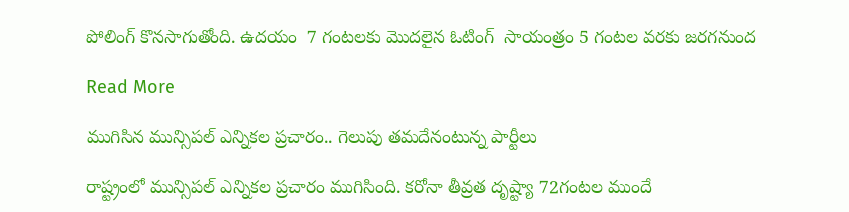పోలింగ్ కొనసాగుతోంది. ఉదయం  7 గంటలకు మొదలైన ఓటింగ్  సాయంత్రం 5 గంటల వరకు జరగనుంద

Read More

ముగిసిన మున్సిపల్ ఎన్నికల ప్రచారం.. గెలుపు తమదేనంటున్న పార్టీలు

రాష్ట్రంలో మున్సిపల్ ఎన్నికల ప్రచారం ముగిసింది. కరోనా తీవ్రత దృష్ట్యా 72గంటల ముందే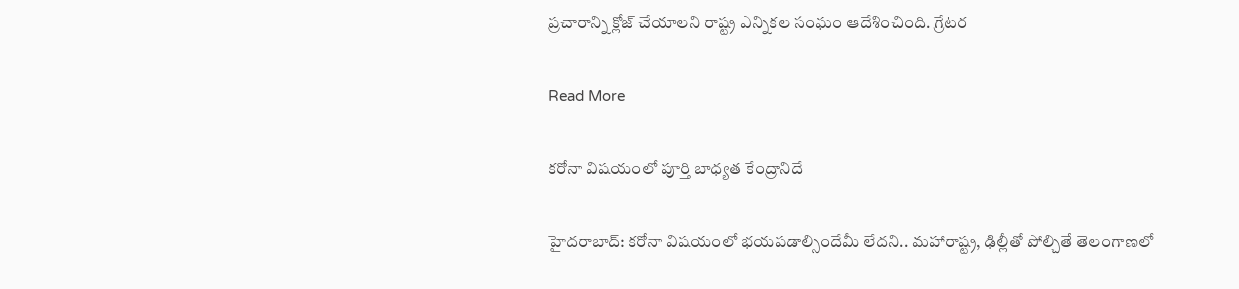ప్రచారాన్ని క్లోజ్ చేయాలని రాష్ట్ర ఎన్నికల సంఘం ఆదేశించింది. గ్రేటర

Read More

కరోనా విషయంలో పూర్తి బాధ్యత కేంద్రానిదే

హైదరాబాద్: కరోనా విషయంలో భయపడాల్సిందేమీ లేదని.. మహారాష్ట్ర, ఢిల్లీతో పోల్చితే తెలంగాణలో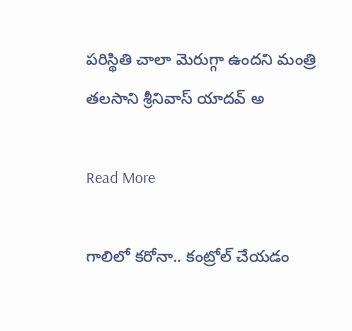పరిస్థితి చాలా మెరుగ్గా ఉందని మంత్రి తలసాని శ్రీనివాస్ యాదవ్ అ

Read More

గాలిలో కరోనా.. కంట్రోల్ చేయడం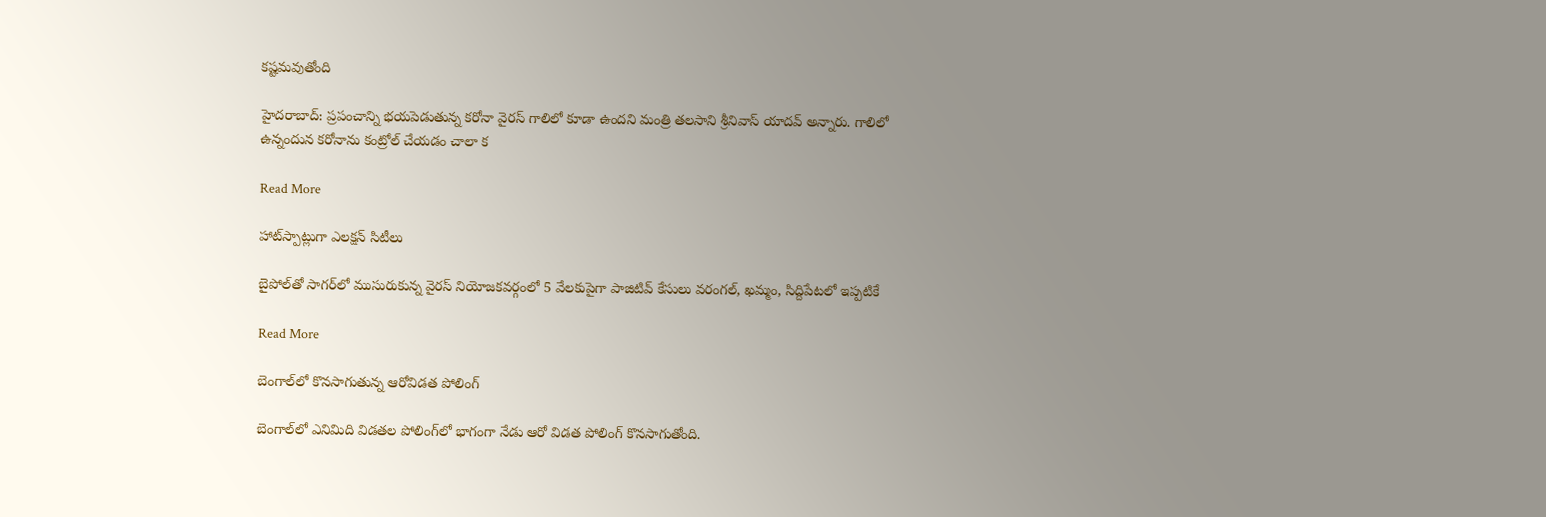కష్టమవుతోంది

హైదరాబాద్: ప్రపంచాన్ని భయపెడుతున్న కరోనా వైరస్ గాలిలో కూడా ఉందని మంత్రి తలసాని శ్రీనివాస్ యాదవ్ అన్నారు. గాలిలో ఉన్నందున కరోనాను కంట్రోల్ చేయడం చాలా క

Read More

హాట్‌స్పాట్లుగా ఎలక్షన్‌ సిటీలు

బైపోల్‌తో సాగర్‌లో ముసురుకున్న వైరస్‌ నియోజకవర్గంలో 5 వేలకుపైగా పాజిటివ్‌ కేసులు వరంగల్‌, ఖమ్మం, సిద్దిపేటలో ఇప్పటికే

Read More

బెంగాల్‌లో కొనసాగుతున్న ఆరోవిడత పోలింగ్

బెంగాల్‌లో ఎనిమిది విడతల పోలింగ్‌లో భాగంగా నేడు ఆరో విడత పోలింగ్ కొనసాగుతోంది.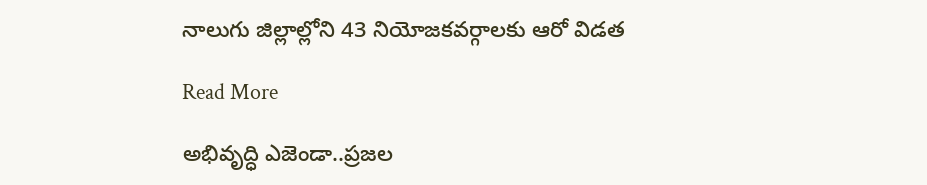నాలుగు జిల్లాల్లోని 43 నియోజకవర్గాలకు ఆరో విడత

Read More

అభివృద్ధి ఎజెండా..ప్రజల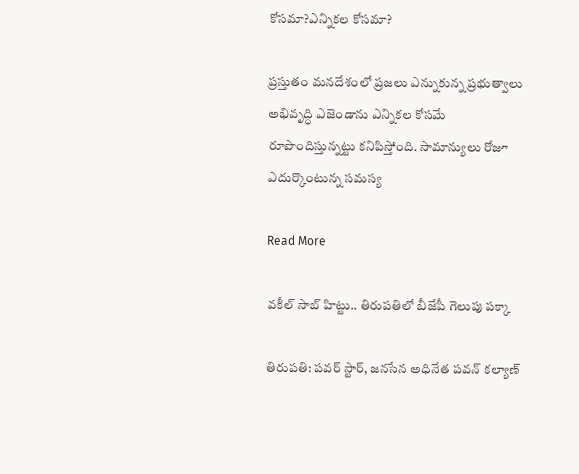కోసమా?ఎన్నికల కోసమా?

ప్రస్తుతం మనదేశంలో ప్రజలు ఎన్నుకున్న ప్రభుత్వాలు అభివృద్ధి ఎజెండాను ఎన్నికల కోసమే రూపొందిస్తున్నట్టు కనిపిస్తోంది. సామాన్యులు రోజూ ఎదుర్కొంటున్న సమస్య

Read More

వకీల్ సాబ్ హిట్టు.. తిరుపతిలో బీజేపీ గెలుపు పక్కా

తిరుపతి: పవర్ స్టార్, జనసేన అధినేత పవన్ కల్యాణ్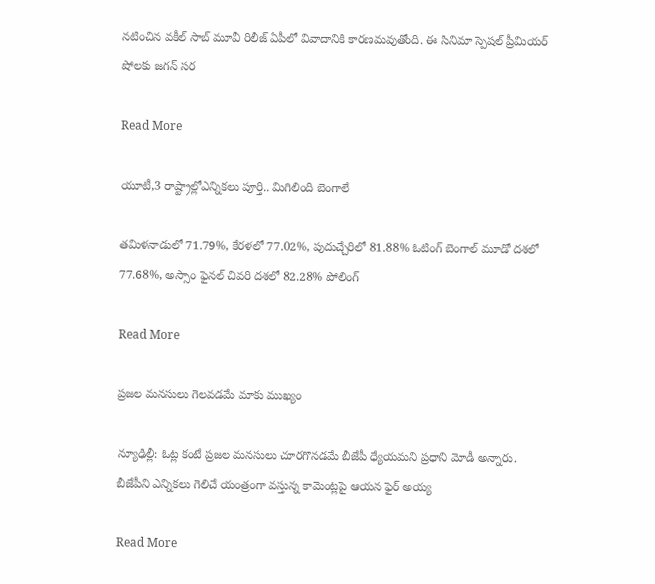నటించిన వకీల్ సాబ్ మూవీ రిలీజ్ ఏపీలో వివాదానికి కారణమవుతోంది. ఈ సినిమా స్పెషల్ ప్రీమియర్ షోలకు జగన్ సర

Read More

యూటీ,3 రాష్ట్రాల్లోఎన్నికలు పూర్తి.. మిగిలింది బెంగాలే

తమిళనాడులో 71.79%, కేరళలో 77.02%, పుదుచ్చేరిలో 81.88% ఓటింగ్ బెంగాల్ మూడో దశలో 77.68%, అస్సాం ఫైనల్ చివరి దశలో 82.28% పోలింగ్

Read More

ప్రజల మనసులు గెలవడమే మాకు ముఖ్యం

న్యూఢిల్లీ: ఓట్ల కంటే ప్రజల మనసులు చూరగొనడమే బీజేపీ ధ్యేయమని ప్రధాని మోడీ అన్నారు. బీజేపీని ఎన్నికలు గెలిచే యంత్రంగా వస్తున్న కామెంట్లపై ఆయన ఫైర్ అయ్య

Read More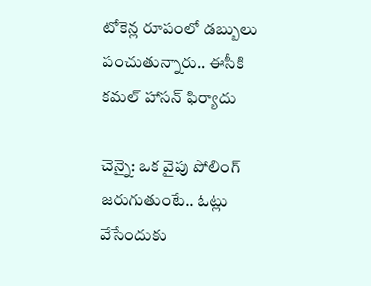టోకెన్ల రూపంలో డబ్బులు పంచుతున్నారు.. ఈసీకి కమల్ హాసన్ ఫిర్యాదు

చెన్నై: ఒక వైపు పోలింగ్ జరుగుతుంటే.. ఓట్లు వేసేందుకు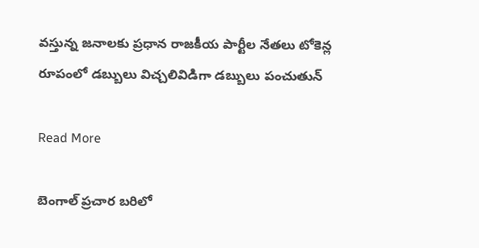వస్తున్న జనాలకు ప్రధాన రాజకీయ పార్టీల నేతలు టోకెన్ల రూపంలో డబ్బులు విచ్చలివిడిగా డబ్బులు పంచుతున్

Read More

బెంగాల్ ప్రచార బరిలో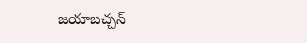జయాబచ్చన్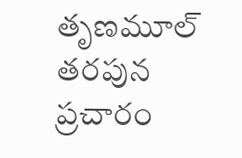తృణమూల్ తరపున ప్రచారం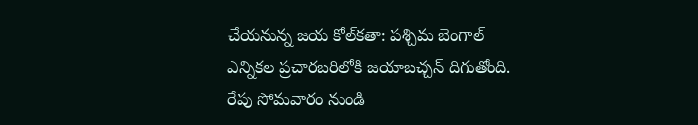చేయనున్న జయ కోల్‌కతా: పశ్చిమ బెంగాల్ ఎన్నికల ప్రచారబరిలోకి జయాబచ్చన్ దిగుతోంది. రేపు సోమవారం నుండి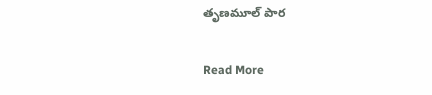తృణమూల్ పార

Read More